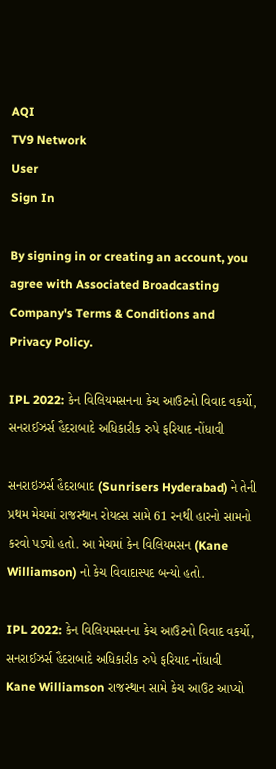AQI
TV9 Network
User
Sign In

By signing in or creating an account, you agree with Associated Broadcasting Company's Terms & Conditions and Privacy Policy.

IPL 2022: કેન વિલિયમસનના કેચ આઉટનો વિવાદ વકર્યો, સનરાઈઝર્સ હૈદરાબાદે અધિકારીક રુપે ફરિયાદ નોંધાવી

સનરાઇઝર્સ હૈદરાબાદ (Sunrisers Hyderabad) ને તેની પ્રથમ મેચમાં રાજસ્થાન રોયલ્સ સામે 61 રનથી હારનો સામનો કરવો પડ્યો હતો. આ મેચમાં કેન વિલિયમસન (Kane Williamson) નો કેચ વિવાદાસ્પદ બન્યો હતો.

IPL 2022: કેન વિલિયમસનના કેચ આઉટનો વિવાદ વકર્યો, સનરાઈઝર્સ હૈદરાબાદે અધિકારીક રુપે ફરિયાદ નોંધાવી
Kane Williamson રાજસ્થાન સામે કેચ આઉટ આપ્યો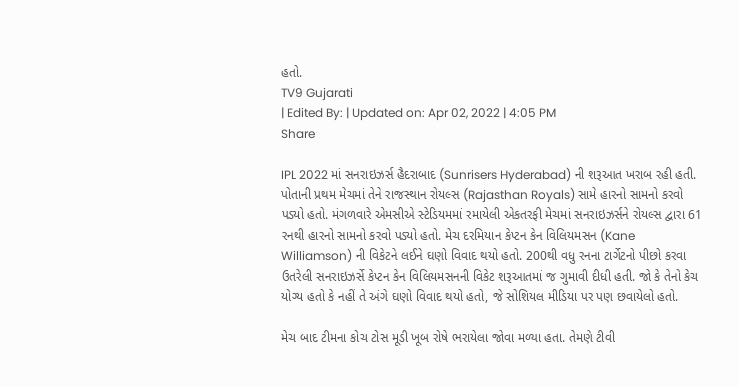હતો.
TV9 Gujarati
| Edited By: | Updated on: Apr 02, 2022 | 4:05 PM
Share

IPL 2022 માં સનરાઇઝર્સ હૈદરાબાદ (Sunrisers Hyderabad) ની શરૂઆત ખરાબ રહી હતી. પોતાની પ્રથમ મેચમાં તેને રાજસ્થાન રોયલ્સ (Rajasthan Royals) સામે હારનો સામનો કરવો પડ્યો હતો. મંગળવારે એમસીએ સ્ટેડિયમમાં રમાયેલી એકતરફી મેચમાં સનરાઇઝર્સને રોયલ્સ દ્વારા 61 રનથી હારનો સામનો કરવો પડ્યો હતો. મેચ દરમિયાન કેપ્ટન કેન વિલિયમસન (Kane Williamson) ની વિકેટને લઈને ઘણો વિવાદ થયો હતો. 200થી વધુ રનના ટાર્ગેટનો પીછો કરવા ઉતરેલી સનરાઇઝર્સે કેપ્ટન કેન વિલિયમસનની વિકેટ શરૂઆતમાં જ ગુમાવી દીધી હતી. જો કે તેનો કેચ યોગ્ય હતો કે નહીં તે અંગે ઘણો વિવાદ થયો હતો, જે સોશિયલ મીડિયા પર પણ છવાયેલો હતો.

મેચ બાદ ટીમના કોચ ટોસ મૂડી ખૂબ રોષે ભરાયેલા જોવા મળ્યા હતા. તેમણે ટીવી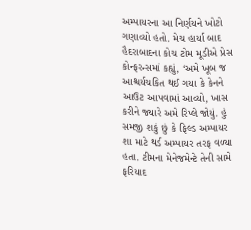અમ્પાયરના આ નિર્ણયને ખોટો ગણાવ્યો હતો. મેચ હાર્યા બાદ હૈદરાબાદના કોચ ટોમ મૂડીએ પ્રેસ કોન્ફરન્સમાં કહ્યું, ‘અમે ખૂબ જ આશ્ચર્યચકિત થઈ ગયા કે કેનને આઉટ આપવામાં આવ્યો, ખાસ કરીને જ્યારે અમે રિપ્લે જોયું. હું સમજી શકું છું કે ફિલ્ડ અમ્પાયર શા માટે થર્ડ અમ્પાયર તરફ વળ્યા હતા. ટીમના મેનેજમેન્ટે તેની સામે ફરિયાદ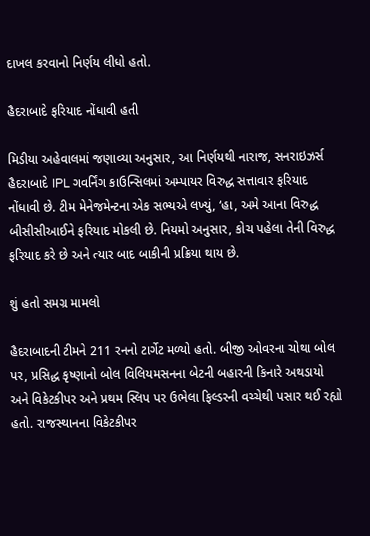દાખલ કરવાનો નિર્ણય લીધો હતો.

હૈદરાબાદે ફરિયાદ નોંધાવી હતી

મિડીયા અહેવાલમાં જણાવ્યા અનુસાર, આ નિર્ણયથી નારાજ, સનરાઇઝર્સ હૈદરાબાદે IPL ગવર્નિંગ કાઉન્સિલમાં અમ્પાયર વિરુદ્ધ સત્તાવાર ફરિયાદ નોંધાવી છે. ટીમ મેનેજમેન્ટના એક સભ્યએ લખ્યું, ‘હા, અમે આના વિરુદ્ધ બીસીસીઆઈને ફરિયાદ મોકલી છે. નિયમો અનુસાર, કોચ પહેલા તેની વિરુદ્ધ ફરિયાદ કરે છે અને ત્યાર બાદ બાકીની પ્રક્રિયા થાય છે.

શું હતો સમગ્ર મામલો

હૈદરાબાદની ટીમને 211 રનનો ટાર્ગેટ મળ્યો હતો. બીજી ઓવરના ચોથા બોલ પર, પ્રસિદ્ધ કૃષ્ણાનો બોલ વિલિયમસનના બેટની બહારની કિનારે અથડાયો અને વિકેટકીપર અને પ્રથમ સ્લિપ પર ઉભેલા ફિલ્ડરની વચ્ચેથી પસાર થઈ રહ્યો હતો. રાજસ્થાનના વિકેટકીપર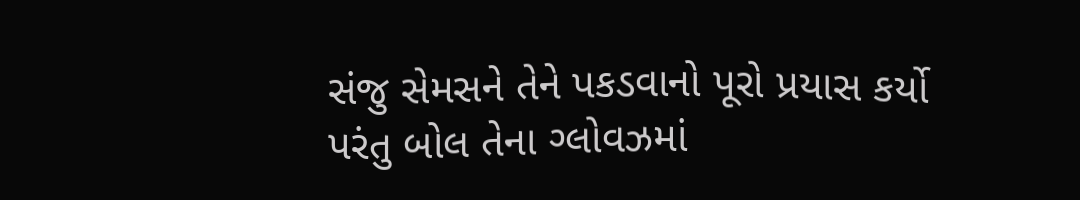સંજુ સેમસને તેને પકડવાનો પૂરો પ્રયાસ કર્યો પરંતુ બોલ તેના ગ્લોવઝમાં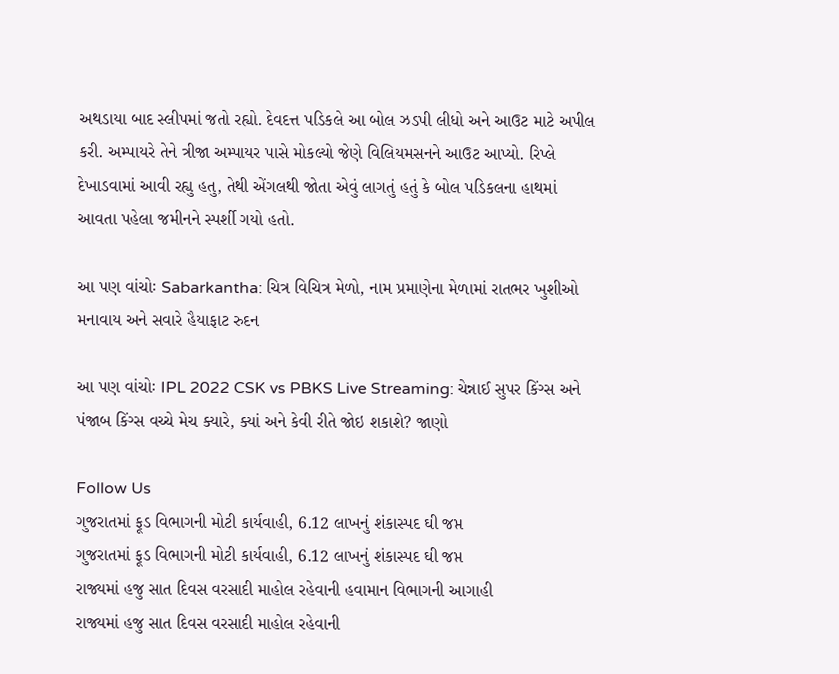અથડાયા બાદ સ્લીપમાં જતો રહ્યો. દેવદત્ત પડિકલે આ બોલ ઝડપી લીધો અને આઉટ માટે અપીલ કરી. અમ્પાયરે તેને ત્રીજા અમ્પાયર પાસે મોકલ્યો જેણે વિલિયમસનને આઉટ આપ્યો. રિપ્લે દેખાડવામાં આવી રહ્યુ હતુ, તેથી એંગલથી જોતા એવું લાગતું હતું કે બોલ પડિકલના હાથમાં આવતા પહેલા જમીનને સ્પર્શી ગયો હતો.

આ પણ વાંચોઃ Sabarkantha: ચિત્ર વિચિત્ર મેળો, નામ પ્રમાણેના મેળામાં રાતભર ખુશીઓ મનાવાય અને સવારે હૈયાફાટ રુદન

આ પણ વાંચોઃ IPL 2022 CSK vs PBKS Live Streaming: ચેન્નાઈ સુપર કિંગ્સ અને પંજાબ કિંગ્સ વચ્ચે મેચ ક્યારે, ક્યાં અને કેવી રીતે જોઇ શકાશે? જાણો

Follow Us
ગુજરાતમાં ફૂડ વિભાગની મોટી કાર્યવાહી, 6.12 લાખનું શંકાસ્પદ ઘી જપ્ત
ગુજરાતમાં ફૂડ વિભાગની મોટી કાર્યવાહી, 6.12 લાખનું શંકાસ્પદ ઘી જપ્ત
રાજ્યમાં હજુ સાત દિવસ વરસાદી માહોલ રહેવાની હવામાન વિભાગની આગાહી
રાજ્યમાં હજુ સાત દિવસ વરસાદી માહોલ રહેવાની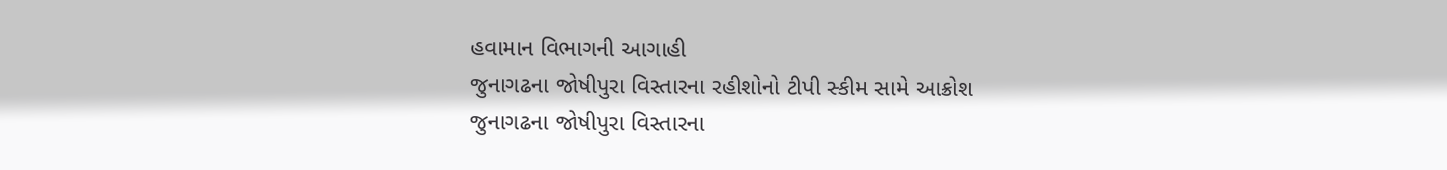હવામાન વિભાગની આગાહી
જુનાગઢના જોષીપુરા વિસ્તારના રહીશોનો ટીપી સ્કીમ સામે આક્રોશ
જુનાગઢના જોષીપુરા વિસ્તારના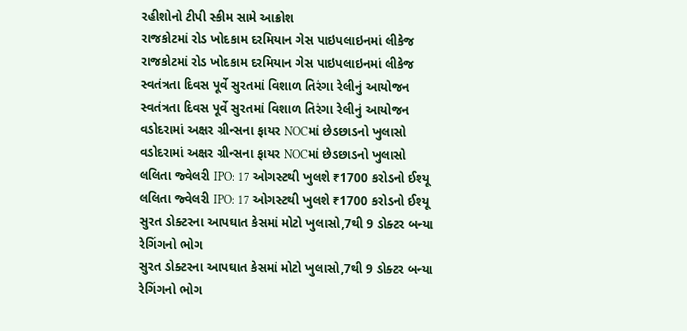રહીશોનો ટીપી સ્કીમ સામે આક્રોશ
રાજકોટમાં રોડ ખોદકામ દરમિયાન ગેસ પાઇપલાઇનમાં લીકેજ
રાજકોટમાં રોડ ખોદકામ દરમિયાન ગેસ પાઇપલાઇનમાં લીકેજ
સ્વતંત્રતા દિવસ પૂર્વે સુરતમાં વિશાળ તિરંગા રેલીનું આયોજન
સ્વતંત્રતા દિવસ પૂર્વે સુરતમાં વિશાળ તિરંગા રેલીનું આયોજન
વડોદરામાં અક્ષર ગ્રીન્સના ફાયર NOCમાં છેડછાડનો ખુલાસો
વડોદરામાં અક્ષર ગ્રીન્સના ફાયર NOCમાં છેડછાડનો ખુલાસો
લલિતા જ્વેલરી IPO: 17 ઓગસ્ટથી ખુલશે ₹1700 કરોડનો ઈશ્યૂ
લલિતા જ્વેલરી IPO: 17 ઓગસ્ટથી ખુલશે ₹1700 કરોડનો ઈશ્યૂ
સુરત ડોક્ટરના આપઘાત કેસમાં મોટો ખુલાસો,7થી 9 ડોક્ટર બન્યા રેગિંગનો ભોગ
સુરત ડોક્ટરના આપઘાત કેસમાં મોટો ખુલાસો,7થી 9 ડોક્ટર બન્યા રેગિંગનો ભોગ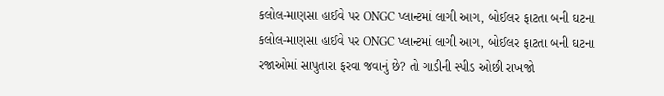કલોલ-માણસા હાઈવે પર ONGC પ્લાન્ટમાં લાગી આગ, બોઈલર ફાટતા બની ઘટના
કલોલ-માણસા હાઈવે પર ONGC પ્લાન્ટમાં લાગી આગ, બોઈલર ફાટતા બની ઘટના
રજાઓમાં સાપુતારા ફરવા જવાનું છે? તો ગાડીની સ્પીડ ઓછી રાખજો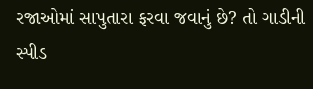રજાઓમાં સાપુતારા ફરવા જવાનું છે? તો ગાડીની સ્પીડ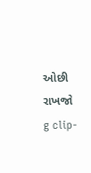ઓછી રાખજો
g clip-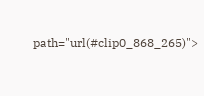path="url(#clip0_868_265)">